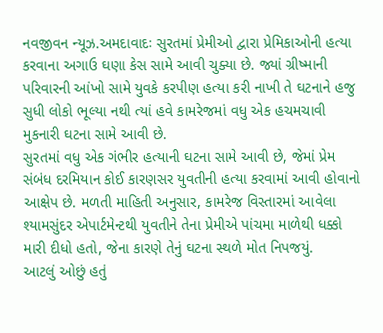નવજીવન ન્યૂઝ.અમદાવાદઃ સુરતમાં પ્રેમીઓ દ્વારા પ્રેમિકાઓની હત્યા કરવાના અગાઉ ઘણા કેસ સામે આવી ચુક્યા છે. જ્યાં ગ્રીષ્માની પરિવારની આંખો સામે યુવકે કરપીણ હત્યા કરી નાખી તે ઘટનાને હજુ સુધી લોકો ભૂલ્યા નથી ત્યાં હવે કામરેજમાં વધુ એક હચમચાવી મુકનારી ઘટના સામે આવી છે.
સુરતમાં વધુ એક ગંભીર હત્યાની ઘટના સામે આવી છે, જેમાં પ્રેમ સંબંધ દરમિયાન કોઈ કારણસર યુવતીની હત્યા કરવામાં આવી હોવાનો આક્ષેપ છે. મળતી માહિતી અનુસાર, કામરેજ વિસ્તારમાં આવેલા શ્યામસુંદર એપાર્ટમેન્ટથી યુવતીને તેના પ્રેમીએ પાંચમા માળેથી ધક્કો મારી દીધો હતો, જેના કારણે તેનું ઘટના સ્થળે મોત નિપજયું.
આટલું ઓછું હતું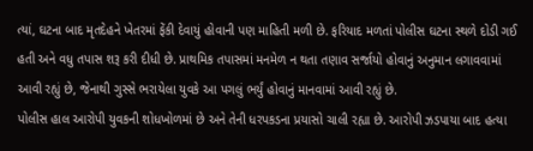ત્યાં, ઘટના બાદ મૃતદેહને ખેતરમાં ફેંકી દેવાયું હોવાની પણ માહિતી મળી છે. ફરિયાદ મળતાં પોલીસ ઘટના સ્થળે દોડી ગઈ હતી અને વધુ તપાસ શરૂ કરી દીધી છે. પ્રાથમિક તપાસમાં મનમેળ ન થતા તણાવ સર્જાયો હોવાનું અનુમાન લગાવવામાં આવી રહ્યું છે, જેનાથી ગુસ્સે ભરાયેલા યુવકે આ પગલું ભર્યું હોવાનું માનવામાં આવી રહ્યું છે.
પોલીસ હાલ આરોપી યુવકની શોધખોળમાં છે અને તેની ધરપકડના પ્રયાસો ચાલી રહ્યા છે. આરોપી ઝડપાયા બાદ હત્યા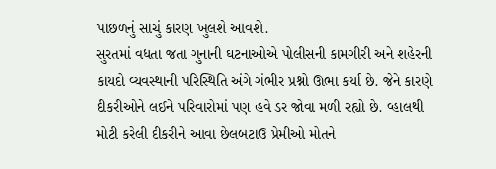પાછળનું સાચું કારણ ખુલશે આવશે.
સુરતમાં વધતા જતા ગુનાની ઘટનાઓએ પોલીસની કામગીરી અને શહેરની કાયદો વ્યવસ્થાની પરિસ્થિતિ અંગે ગંભીર પ્રશ્નો ઊભા કર્યા છે. જેને કારણે દીકરીઓને લઈને પરિવારોમાં પણ હવે ડર જોવા મળી રહ્યો છે. વ્હાલથી મોટી કરેલી દીકરીને આવા છેલબટાઉ પ્રેમીઓ મોતને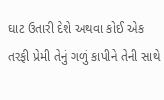ઘાટ ઉતારી દેશે અથવા કોઈ એક તરફી પ્રેમી તેનું ગળું કાપીને તેની સાથે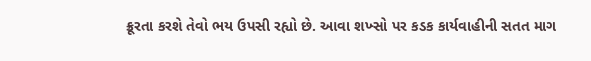ક્રૂરતા કરશે તેવો ભય ઉપસી રહ્યો છે. આવા શખ્સો પર કડક કાર્યવાહીની સતત માગ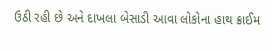ઉઠી રહી છે અને દાખલા બેસાડી આવા લોકોના હાથ ક્રાઈમ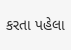કરતા પહેલા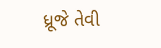ધ્રૂજે તેવી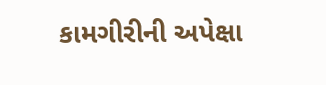કામગીરીની અપેક્ષા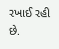રખાઈ રહી છે.